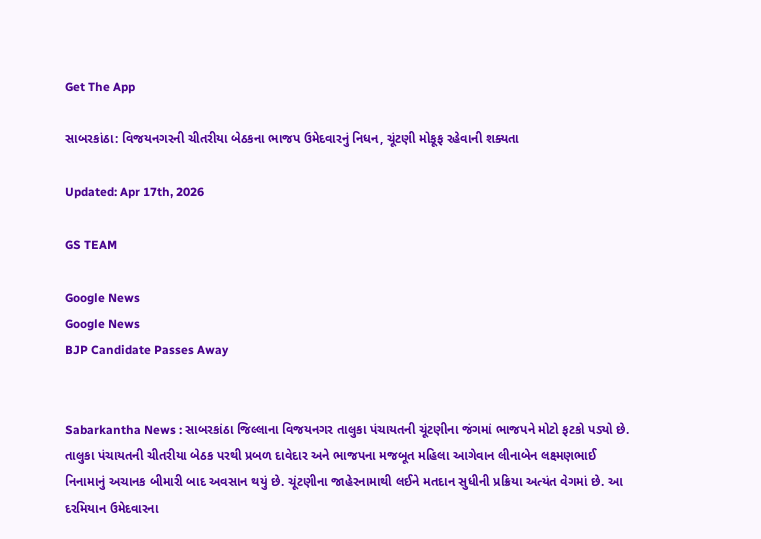Get The App

સાબરકાંઠા: વિજયનગરની ચીતરીયા બેઠકના ભાજપ ઉમેદવારનું નિધન, ચૂંટણી મોકૂફ રહેવાની શક્યતા

Updated: Apr 17th, 2026

GS TEAM

Google News
Google News
BJP Candidate Passes Away


Sabarkantha News : સાબરકાંઠા જિલ્લાના વિજયનગર તાલુકા પંચાયતની ચૂંટણીના જંગમાં ભાજપને મોટો ફટકો પડ્યો છે. તાલુકા પંચાયતની ચીતરીયા બેઠક પરથી પ્રબળ દાવેદાર અને ભાજપના મજબૂત મહિલા આગેવાન લીનાબેન લક્ષ્મણભાઈ નિનામાનું અચાનક બીમારી બાદ અવસાન થયું છે. ચૂંટણીના જાહેરનામાથી લઈને મતદાન સુધીની પ્રક્રિયા અત્યંત વેગમાં છે. આ દરમિયાન ઉમેદવારના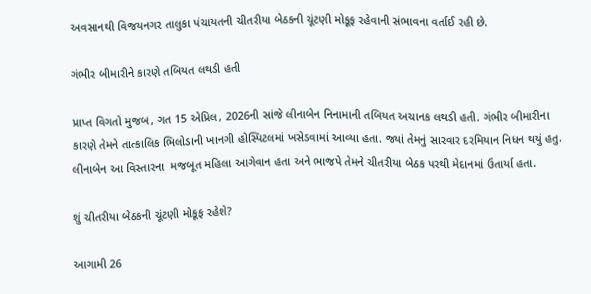અવસાનથી વિજયનગર તાલુકા પંચાયતની ચીતરીયા બેઠકની ચૂંટણી મોકૂફ રહેવાની સંભાવના વર્તાઈ રહી છે.

ગંભીર બીમારીને કારણે તબિયત લથડી હતી

પ્રાપ્ત વિગતો મુજબ, ગત 15 એપ્રિલ, 2026ની સાંજે લીનાબેન નિનામાની તબિયત અચાનક લથડી હતી. ગંભીર બીમારીના કારણે તેમને તાત્કાલિક ભિલોડાની ખાનગી હોસ્પિટલમાં ખસેડવામાં આવ્યા હતા. જ્યાં તેમનું સારવાર દરમિયાન નિધન થયું હતુ. લીનાબેન આ વિસ્તારના  મજબૂત મહિલા આગેવાન હતા અને ભાજપે તેમને ચીતરીયા બેઠક પરથી મેદાનમાં ઉતાર્યા હતા.

શું ચીતરીયા બેઠકની ચૂંટણી મોકૂફ રહેશે?

આગામી 26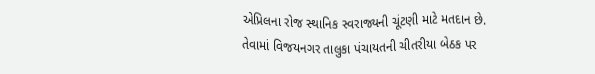એપ્રિલના રોજ સ્થાનિક સ્વરાજ્યની ચૂંટણી માટે મતદાન છે. તેવામાં વિજયનગર તાલુકા પંચાયતની ચીતરીયા બેઠક પર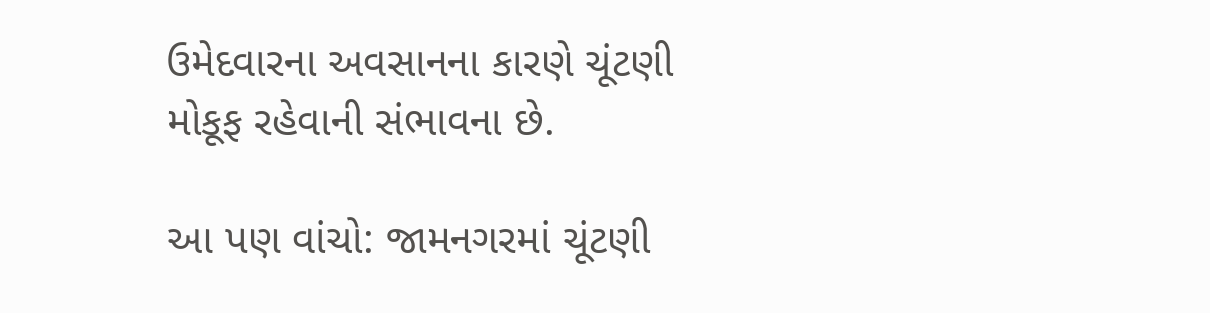ઉમેદવારના અવસાનના કારણે ચૂંટણી મોકૂફ રહેવાની સંભાવના છે.

આ પણ વાંચો: જામનગરમાં ચૂંટણી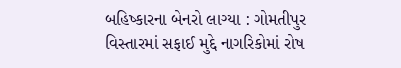બહિષ્કારના બેનરો લાગ્યા : ગોમતીપુર વિસ્તારમાં સફાઈ મુદ્દે નાગરિકોમાં રોષ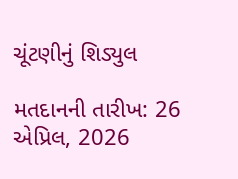ચૂંટણીનું શિડ્યુલ

મતદાનની તારીખ: 26 એપ્રિલ, 2026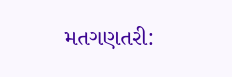મતગણતરી: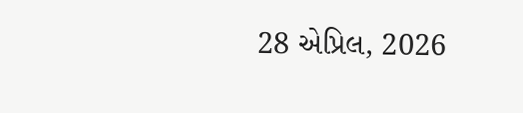28 એપ્રિલ, 2026